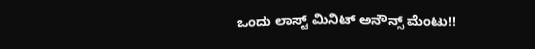ಒಂದು ಲಾಸ್ಟ್ ಮಿನಿಟ್ ಅನೌನ್ಸ್ ಮೆಂಟು!!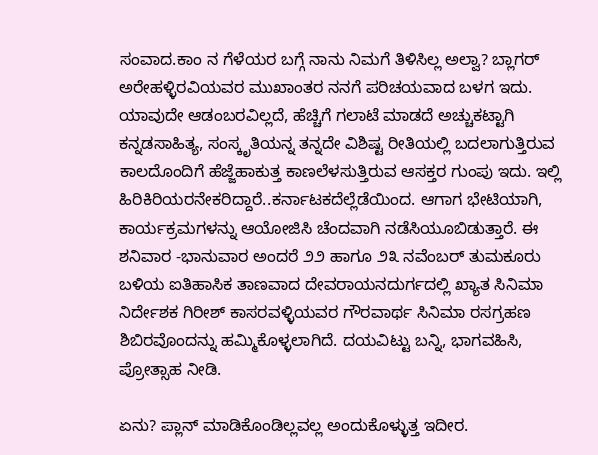ಸಂವಾದ.ಕಾಂ ನ ಗೆಳೆಯರ ಬಗ್ಗೆ ನಾನು ನಿಮಗೆ ತಿಳಿಸಿಲ್ಲ ಅಲ್ವಾ? ಬ್ಲಾಗರ್ ಅರೇಹಳ್ಳಿರವಿಯವರ ಮುಖಾಂತರ ನನಗೆ ಪರಿಚಯವಾದ ಬಳಗ ಇದು. ಯಾವುದೇ ಆಡಂಬರವಿಲ್ಲದೆ, ಹೆಚ್ಚಿಗೆ ಗಲಾಟೆ ಮಾಡದೆ ಅಚ್ಚುಕಟ್ಟಾಗಿ ಕನ್ನಡಸಾಹಿತ್ಯ, ಸಂಸ್ಕೃತಿಯನ್ನ ತನ್ನದೇ ವಿಶಿಷ್ಟ ರೀತಿಯಲ್ಲಿ ಬದಲಾಗುತ್ತಿರುವ ಕಾಲದೊಂದಿಗೆ ಹೆಜ್ಜೆಹಾಕುತ್ತ ಕಾಣಲೆಳಸುತ್ತಿರುವ ಆಸಕ್ತರ ಗುಂಪು ಇದು. ಇಲ್ಲಿ ಹಿರಿಕಿರಿಯರನೇಕರಿದ್ದಾರೆ..ಕರ್ನಾಟಕದೆಲ್ಲೆಡೆಯಿಂದ. ಆಗಾಗ ಭೇಟಿಯಾಗಿ, ಕಾರ್ಯಕ್ರಮಗಳನ್ನು ಆಯೋಜಿಸಿ ಚೆಂದವಾಗಿ ನಡೆಸಿಯೂಬಿಡುತ್ತಾರೆ. ಈ ಶನಿವಾರ -ಭಾನುವಾರ ಅಂದರೆ ೨೨ ಹಾಗೂ ೨೩ ನವೆಂಬರ್ ತುಮಕೂರು ಬಳಿಯ ಐತಿಹಾಸಿಕ ತಾಣವಾದ ದೇವರಾಯನದುರ್ಗದಲ್ಲಿ ಖ್ಯಾತ ಸಿನಿಮಾ ನಿರ್ದೇಶಕ ಗಿರೀಶ್ ಕಾಸರವಳ್ಳಿಯವರ ಗೌರವಾರ್ಥ ಸಿನಿಮಾ ರಸಗ್ರಹಣ ಶಿಬಿರವೊಂದನ್ನು ಹಮ್ಮಿಕೊಳ್ಳಲಾಗಿದೆ. ದಯವಿಟ್ಟು ಬನ್ನಿ, ಭಾಗವಹಿಸಿ, ಪ್ರೋತ್ಸಾಹ ನೀಡಿ.

ಏನು? ಪ್ಲಾನ್ ಮಾಡಿಕೊಂಡಿಲ್ಲವಲ್ಲ ಅಂದುಕೊಳ್ಳುತ್ತ ಇದೀರ.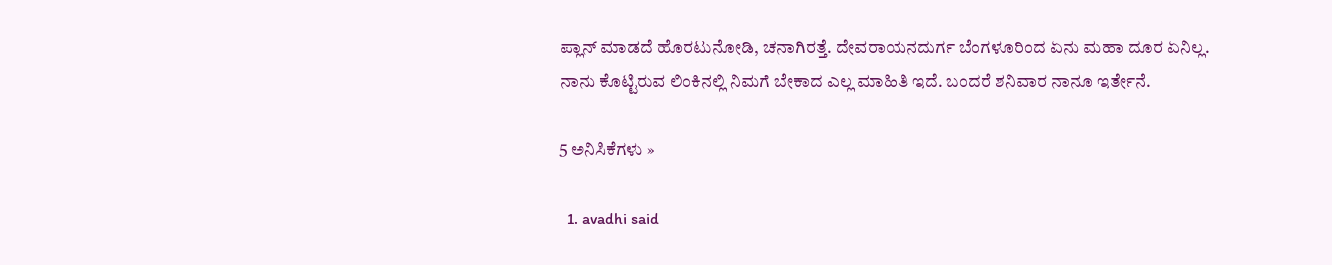ಪ್ಲಾನ್ ಮಾಡದೆ ಹೊರಟುನೋಡಿ, ಚನಾಗಿರತ್ತೆ. ದೇವರಾಯನದುರ್ಗ ಬೆಂಗಳೂರಿಂದ ಏನು ಮಹಾ ದೂರ ಏನಿಲ್ಲ. ನಾನು ಕೊಟ್ಟಿರುವ ಲಿಂಕಿನಲ್ಲಿ ನಿಮಗೆ ಬೇಕಾದ ಎಲ್ಲ ಮಾಹಿತಿ ಇದೆ. ಬಂದರೆ ಶನಿವಾರ ನಾನೂ ಇರ್ತೇನೆ.

5 ಅನಿಸಿಕೆಗಳು »

  1. avadhi said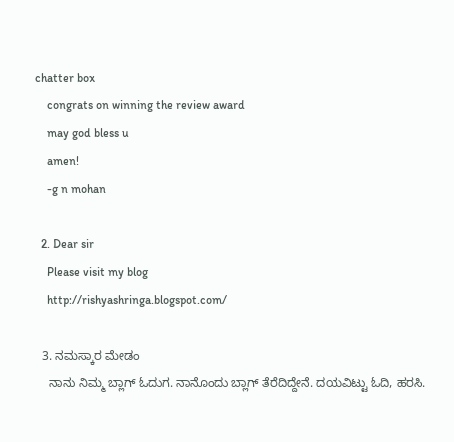chatter box
    congrats on winning the review award
    may god bless u
    amen!
    -g n mohan

  2. Dear sir
    Please visit my blog
    http://rishyashringa.blogspot.com/

  3. ನಮಸ್ಕಾರ ಮೇಡಂ
    ನಾನು ನಿಮ್ಮ ಬ್ಲಾಗ್ ಓದುಗ. ನಾನೊಂದು ಬ್ಲಾಗ್ ತೆರೆದಿದ್ದೇನೆ. ದಯವಿಟ್ಟು ಓದಿ, ಹರಸಿ.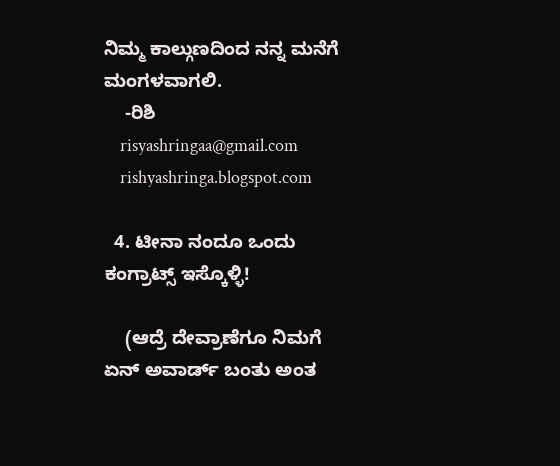ನಿಮ್ಮ ಕಾಲ್ಗುಣದಿಂದ ನನ್ನ ಮನೆಗೆ ಮಂಗಳವಾಗಲಿ.
    -ರಿಶಿ
    risyashringaa@gmail.com
    rishyashringa.blogspot.com

  4. ಟೀನಾ ನಂದೂ ಒಂದು ಕಂಗ್ರಾಟ್ಸ್ ಇಸ್ಕೊಳ್ಳಿ!

    (ಆದ್ರೆ ದೇವ್ರಾಣೆಗೂ ನಿಮಗೆ ಏನ್ ಅವಾರ್ಡ್ ಬಂತು ಅಂತ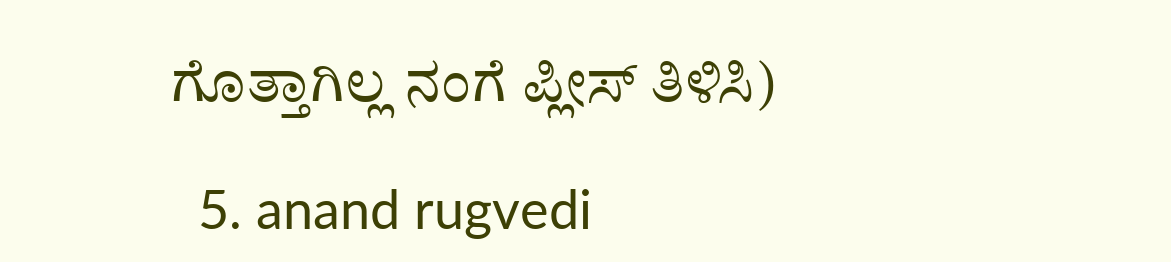ಗೊತ್ತಾಗಿಲ್ಲ ನಂಗೆ ಪ್ಲೀಸ್ ತಿಳಿಸಿ)

  5. anand rugvedi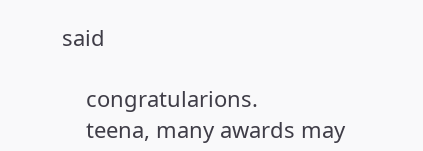said

    congratularions.
    teena, many awards may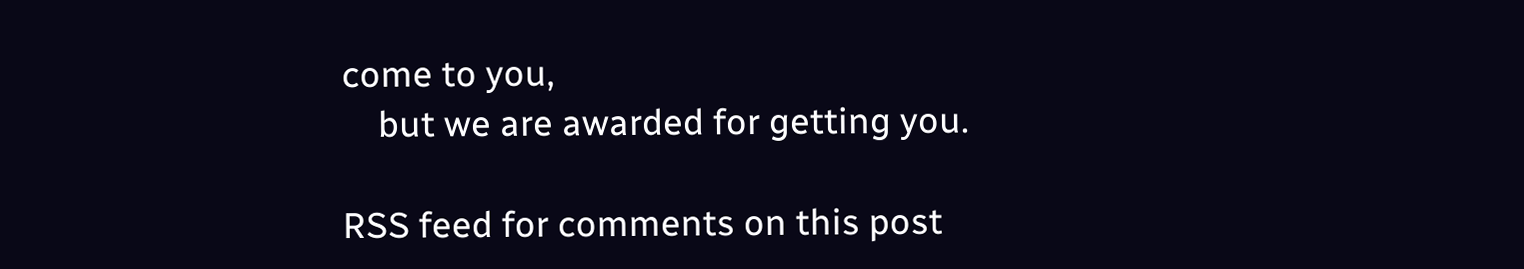come to you,
    but we are awarded for getting you.

RSS feed for comments on this post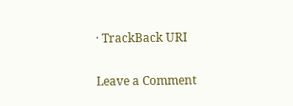· TrackBack URI

Leave a Comment